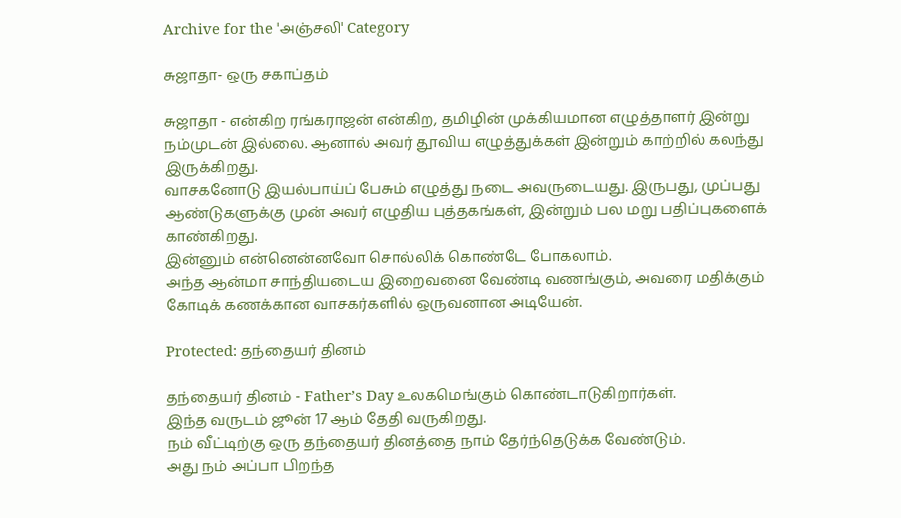Archive for the 'அஞ்சலி' Category

சுஜாதா- ஒரு சகாப்தம்

சுஜாதா - என்கிற ரங்கராஜன் என்கிற, தமிழின் முக்கியமான எழுத்தாளர் இன்று நம்முடன் இல்லை. ஆனால் அவர் தூவிய எழுத்துக்கள் இன்றும் காற்றில் கலந்து இருக்கிறது.
வாசகனோடு இயல்பாய்ப் பேசும் எழுத்து நடை அவருடையது. இருபது, முப்பது ஆண்டுகளுக்கு முன் அவர் எழுதிய புத்தகங்கள், இன்றும் பல மறு பதிப்புகளைக் காண்கிறது.
இன்னும் என்னென்னவோ சொல்லிக் கொண்டே போகலாம்.
அந்த ஆன்மா சாந்தியடைய இறைவனை வேண்டி வணங்கும், அவரை மதிக்கும் கோடிக் கணக்கான வாசகர்களில் ஒருவனான அடியேன்.

Protected: தந்தையர் தினம்

தந்தையர் தினம் - Father’s Day உலகமெங்கும் கொண்டாடுகிறார்கள்.
இந்த வருடம் ஜூன் 17 ஆம் தேதி வருகிறது.
நம் வீட்டிற்கு ஒரு தந்தையர் தினத்தை நாம் தேர்ந்தெடுக்க வேண்டும்.
அது நம் அப்பா பிறந்த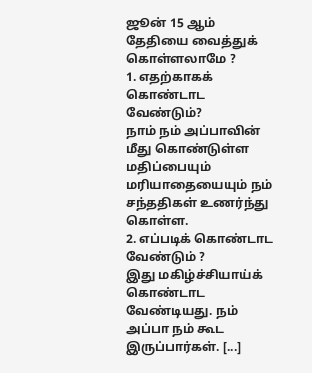ஜூன் 15 ஆம் தேதியை வைத்துக் கொள்ளலாமே ?
1. எதற்காகக் கொண்டாட வேண்டும்?
நாம் நம் அப்பாவின் மீது கொண்டுள்ள மதிப்பையும் மரியாதையையும் நம் சந்ததிகள் உணர்ந்து கொள்ள.
2. எப்படிக் கொண்டாட வேண்டும் ?
இது மகிழ்ச்சியாய்க் கொண்டாட வேண்டியது. நம் அப்பா நம் கூட இருப்பார்கள். [...]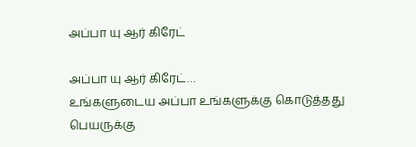அப்பா யு ஆர் கிரேட்

அப்பா யு ஆர் கிரேட்…
உங்களுடைய அப்பா உங்களுக்கு கொடுத்தது பெயருக்கு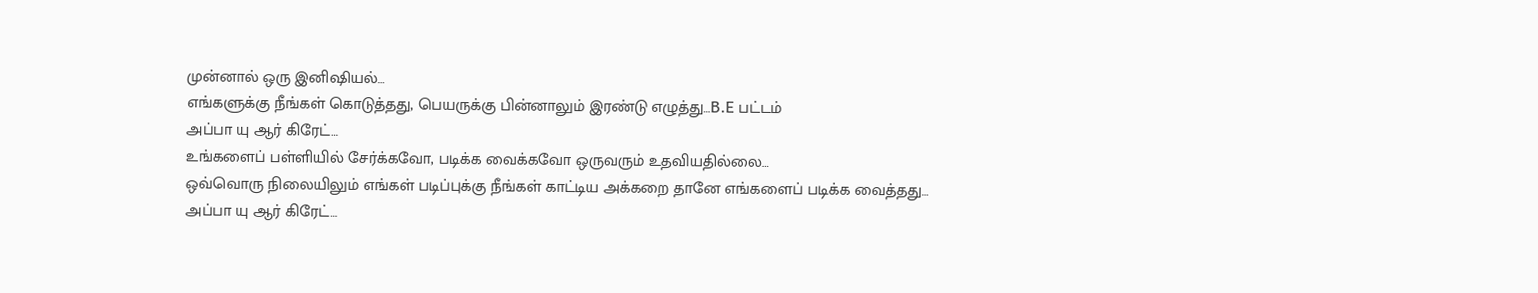முன்னால் ஒரு இனிஷியல்…
எங்களுக்கு நீங்கள் கொடுத்தது, பெயருக்கு பின்னாலும் இரண்டு எழுத்து…B.E பட்டம்
அப்பா யு ஆர் கிரேட்…
உங்களைப் பள்ளியில் சேர்க்கவோ, படிக்க வைக்கவோ ஒருவரும் உதவியதில்லை…
ஒவ்வொரு நிலையிலும் எங்கள் படிப்புக்கு நீங்கள் காட்டிய அக்கறை தானே எங்களைப் படிக்க வைத்தது…
அப்பா யு ஆர் கிரேட்…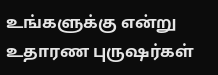உங்களுக்கு என்று உதாரண புருஷர்கள்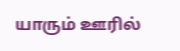யாரும் ஊரில்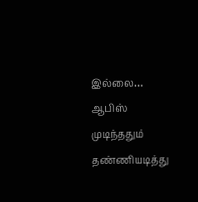இல்லை…
ஆபிஸ் முடிந்ததும் தண்ணியடித்து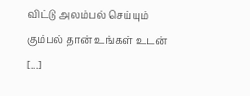விட்டு அலம்பல் செய்யும் கும்பல் தான் உங்கள் உடன் [...]